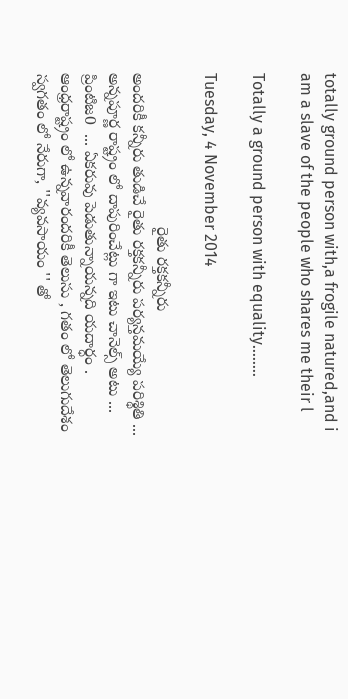totally ground person with,a frogile natured,and i am a slave of the people who shares me their l

Totally a ground person with equality........

Tuesday, 4 November 2014

                                  రైతు రక్తకన్నీరు                                                                                                                     అందరికీ కన్నీరు తుడిచే రైతు రక్తకన్నీరు పర్యన్తమయ్యే పరిశ్థితి ... అన్నపూర్ణ రాష్ట్రం లో దాపురించేట్లు గా ఇటు చానెల్స్ అటు ... ప్రింటిజ0  ... ఏకరువు పెడుతున్నాయన్నది యదార్ధం . ఆంధ్రరాష్ట్రం లో ఉన్నవారందరికీ తెలుసు , గతం లో తెలుగుదేశం స్వగతం లో నేరుగా, ''వ్యవసాయం '' తో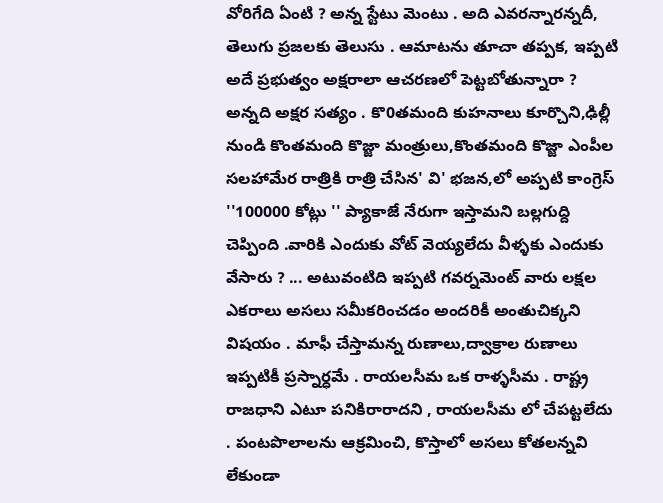వోరిగేది ఏంటి ? అన్న స్టేటు మెంటు . అది ఎవరన్నారన్నదీ, తెలుగు ప్రజలకు తెలుసు . ఆమాటను తూచా తప్పక, ఇప్పటి అదే ప్రభుత్వం అక్షరాలా ఆచరణలో పెట్టబోతున్నారా ? అన్నది అక్షర సత్యం . కొ0తమంది కుహనాలు కూర్చొని,ఢిల్లీ నుండి కొంతమంది కొజ్జా మంత్రులు,కొంతమంది కొజ్జా ఎంపీల సలహామేర రాత్రికి రాత్రి చేసిన' వి' భజన,లో అప్పటి కాంగ్రెస్ ''100000 కోట్లు '' ప్యాకాజే నేరుగా ఇస్తామని బల్లగుద్ది చెప్పింది .వారికి ఎందుకు వోట్ వెయ్యలేదు వీళ్ళకు ఎందుకు వేసారు ? ... అటువంటిది ఇప్పటి గవర్నమెంట్ వారు లక్షల ఎకరాలు అసలు సమీకరించడం అందరికీ అంతుచిక్కని విషయం . మాఫీ చేస్తామన్న రుణాలు,ద్వాక్రాల రుణాలు ఇప్పటికీ ప్రస్నార్ధమే . రాయలసీమ ఒక రాళ్ళసీమ . రాష్ట్ర రాజధాని ఎటూ పనికిరారాదని , రాయలసీమ లో చేపట్టలేదు . పంటపొలాలను ఆక్రమించి, కొస్తాలో అసలు కోతలన్నవి లేకుండా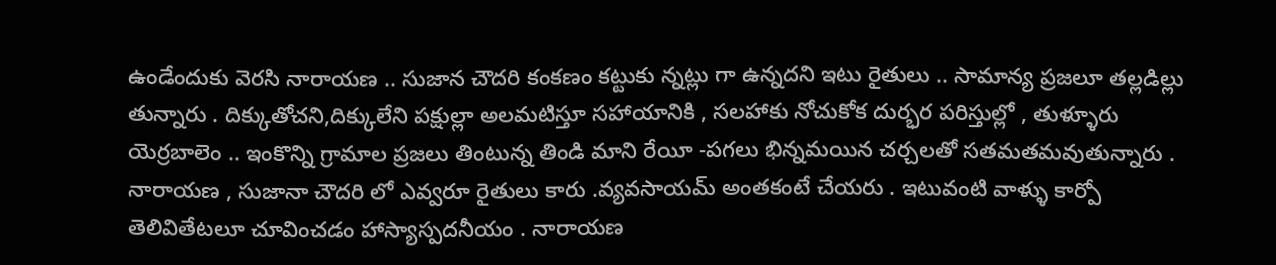ఉండేందుకు వెరసి నారాయణ .. సుజాన చౌదరి కంకణం కట్టుకు న్నట్లు గా ఉన్నదని ఇటు రైతులు .. సామాన్య ప్రజలూ తల్లడిల్లు  తున్నారు . దిక్కుతోచని,దిక్కులేని పక్షుల్లా అలమటిస్తూ సహాయానికి , సలహాకు నోచుకోక దుర్భర పరిస్తుల్లో , తుళ్ళూరు యెర్రబాలెం .. ఇంకొన్ని గ్రామాల ప్రజలు తింటున్న తిండి మాని రేయీ -పగలు భిన్నమయిన చర్చలతో సతమతమవుతున్నారు . నారాయణ , సుజానా చౌదరి లో ఎవ్వరూ రైతులు కారు .వ్యవసాయమ్ అంతకంటే చేయరు . ఇటువంటి వాళ్ళు కార్పో తెలివితేటలూ చూవించడం హాస్యాస్పదనీయం . నారాయణ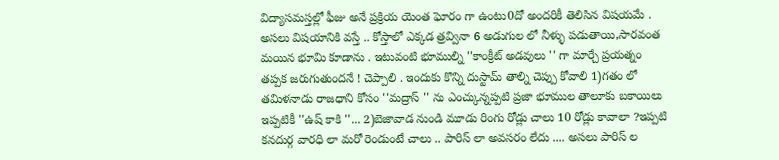విద్యాసమస్తల్లో ఫీజు అనే ప్రక్రియ యెంత ఘోరం గా ఉంటు0దో అందరికీ తెలిసిన విషయమే . అసలు విషయానికి వస్తే .. కోస్తాలో ఎక్కడ త్రవ్వినా 6 అడుగుల లో నీళ్ళు పడుతాయి,సారవంత మయిన భూమి కూడాను . ఇటువంటి భూముల్ని ''కాంక్రీట్ అడవులు '' గా మార్చే ప్రయత్నం తప్పక జరుగుతుందనే ! చెప్పాలి . ఇందుకు కొన్ని దుస్టామ్ తాల్ని చెప్పు కోవాలి 1)గతం లో తమిళనాడు రాజధాని కోసం ''మద్రాస్ '' ను ఎంచ్కున్నప్పటి ప్రజా భూముల తాలూకు బకాయిలు ఇప్పటికీ ''ఉష్ కాకి ''... 2)బెజావాడ నుండి మూడు రింగు రోడ్లు చాలు 10 రోడ్లు కావాలా ?ఇప్పటి కనదుర్గ వారధి లా మరో రెండుంటే చాలు .. పారిస్ లా అవసరం లేదు .... అసలు పారిస్ ల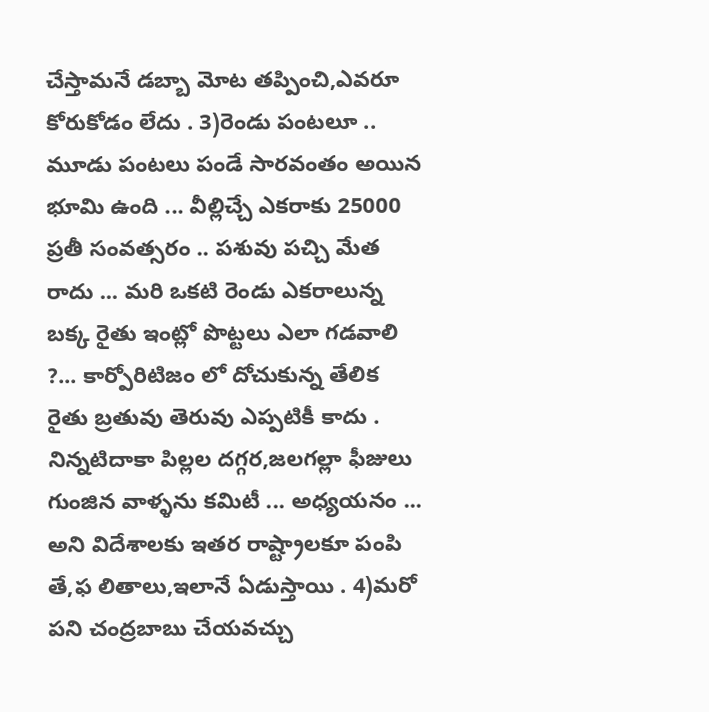చేస్తామనే డబ్బా మోట తప్పించి,ఎవరూ కోరుకోడం లేదు . 3)రెండు పంటలూ .. మూడు పంటలు పండే సారవంతం అయిన భూమి ఉంది ... వీల్లిచ్చే ఎకరాకు 25000 ప్రతీ సంవత్సరం .. పశువు పచ్చి మేత రాదు ... మరి ఒకటి రెండు ఎకరాలున్న బక్క రైతు ఇంట్లో పొట్టలు ఎలా గడవాలి ?... కార్పోరిటిజం లో దోచుకున్న తేలిక రైతు బ్రతువు తెరువు ఎప్పటికీ కాదు . నిన్నటిదాకా పిల్లల దగ్గర,జలగల్లా ఫీజులు గుంజిన వాళ్ళను కమిటీ ... అధ్యయనం ... అని విదేశాలకు ఇతర రాష్ట్రాలకూ పంపి తే,ఫ లితాలు,ఇలానే ఏడుస్తాయి . 4)మరో పని చంద్రబాబు చేయవచ్చు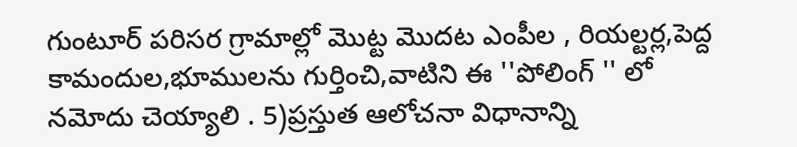గుంటూర్ పరిసర గ్రామాల్లో మొట్ట మొదట ఎంపీల , రియల్టర్ల,పెద్ద కామందుల,భూములను గుర్తించి,వాటిని ఈ ''పోలింగ్ '' లో నమోదు చెయ్యాలి . 5)ప్రస్తుత ఆలోచనా విధానాన్ని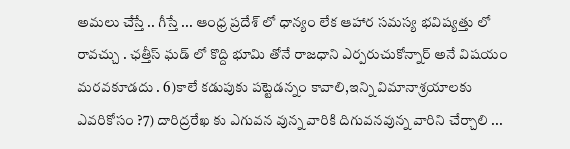అమలు చేస్తే .. గీస్తే ... ఆంధ్ర ప్రదేశ్ లో ధాన్యం లేక ఆహార సమస్య భవిష్యత్తు లో రావచ్చు . ఛత్తీస్ ఘడ్ లో కొద్ది భూమి తోనే రాజధాని ఎర్పరుచుకోన్నార్ అనే విషయం మరవకూడదు . 6)కాలే కడుపుకు పట్టెడన్నం కావాలి,ఇన్ని విమానాశ్రయాలకు ఎవరికోసం ?7) దారిద్రరేఖ కు ఎగువన వున్న వారికి దిగువనవున్న వారిని చేర్చాలి ...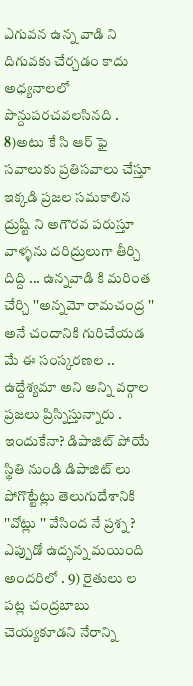ఎగువన ఉన్న వాడి ని దిగువకు చేర్చడం కాదు అధ్యనాలలో పొన్దుపరచవలసినది . 8)అటు కే సి ఆర్ ఫై సవాలుకు ప్రతిసవాలు చేస్తూ ఇక్కడి ప్రజల సమకాలిన ద్రుష్టి ని అగౌరవ పరుస్తూ వాళ్ళను దరిద్రులుగా తీర్చి దిద్ది ... ఉన్నవాడి కి మరింత చేర్చి ''అన్నమో రామచంద్ర '' అనే చందానికి గురిచేయడ మే ఈ సంస్కరణల .. ఉద్దేశ్యమా అని అన్ని వర్గాల ప్రజలు ప్రిస్నిస్తున్నారు . ఇందుకేనా? డిపాజిట్ పోయే స్థితి నుండి డిపాజిట్ లు పోగొట్టేట్లు తెలుగుదేశానికి ''వోట్లు '' వేసింద నే ప్రశ్న ? ఎప్పుడో ఉద్భన్న మయింది అందరిలో . 9) రైతులు ల పట్ల చంద్రబాబు చెయ్యకూడని నేరాన్ని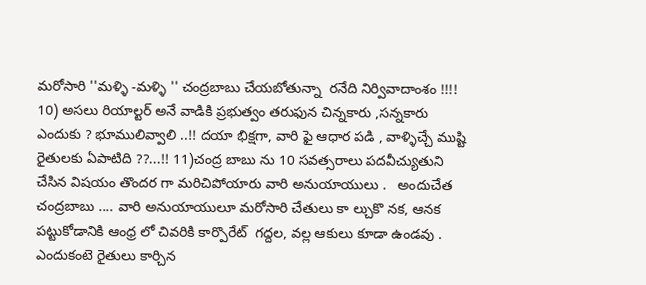మరోసారి ''మళ్ళి -మళ్ళి '' చంద్రబాబు చేయబోతున్నా  రనేది నిర్వివాదాంశం !!!!  10) అసలు రియాల్టర్ అనే వాడికి ప్రభుత్వం తరుఫున చిన్నకారు ,సన్నకారు ఎందుకు ? భూములివ్వాలి ..!! దయా భిక్షగా, వారి ఫై ఆధార పడి , వాళ్ళిచ్చే ముష్టి రైతులకు ఏపాటిది ??...!! 11)చంద్ర బాబు ను 10 సవత్సరాలు పదవీచ్యుతుని చేసిన విషయం తొందర గా మరిచిపోయారు వారి అనుయాయులు .   అందుచేత చంద్రబాబు .... వారి అనుయాయులూ మరోసారి చేతులు కా ల్చుకొ నక, ఆనక పట్టుకోడానికి ఆంధ్ర లో చివరికి కార్పొరేట్  గద్దల, వల్ల ఆకులు కూడా ఉండవు . ఎందుకంటె రైతులు కార్చిన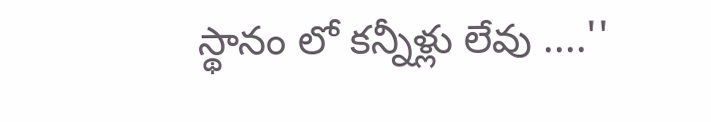స్థానం లో కన్నీళ్లు లేవు ....''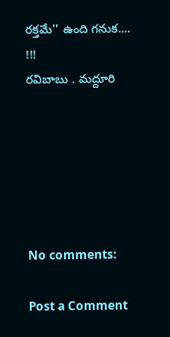రక్తమే'' ఉంది గనుక....  !!!                                                               రవిబాబు . మద్దూరి






No comments:

Post a Comment